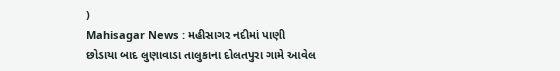)
Mahisagar News : મહીસાગર નદીમાં પાણી છોડાયા બાદ લુણાવાડા તાલુકાના દોલતપુરા ગામે આવેલ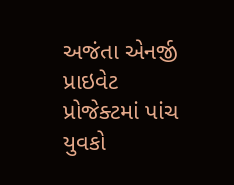અજંતા એનર્જી પ્રાઇવેટ પ્રોજેક્ટમાં પાંચ યુવકો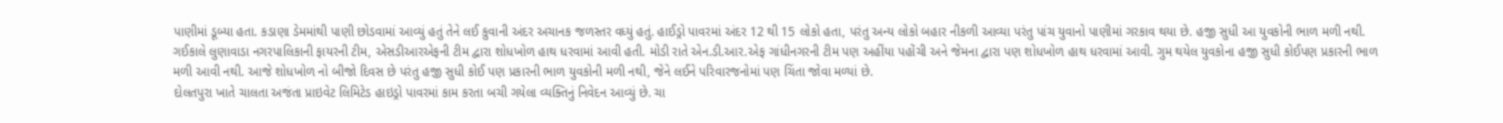પાણીમાં ડૂબ્યા હતા. કડાણા ડેમમાંથી પાણી છોડવામાં આવ્યું હતું તેને લઈ કુવાની અંદર અચાનક જળસ્તર વધ્યું હતું. હાઈડ્રો પાવરમાં અંદર 12 થી 15 લોકો હતા, પરંતુ અન્ય લોકો બહાર નીકળી આવ્યા પરંતુ પાંચ યુવાનો પાણીમાં ગરકાવ થયા છે. હજી સુધી આ યુવકોની ભાળ મળી નથી.
ગઈકાલે લુણાવાડા નગરપાલિકાની ફાયરની ટીમ, એસડીઆરએફની ટીમ દ્વારા શોધખોળ હાથ ધરવામાં આવી હતી. મોડી રાતે એન.ડી.આર.એફ ગાંધીનગરની ટીમ પણ અહીંયા પહોંચી અને જેમના દ્વારા પણ શોધખોળ હાથ ધરવામાં આવી. ગુમ થયેલ યુવકોના હજી સુધી કોઈપણ પ્રકારની ભાળ મળી આવી નથી. આજે શોધખોળ નો બીજો દિવસ છે પરંતુ હજી સુધી કોઈ પણ પ્રકારની ભાળ યુવકોની મળી નથી, જેને લઈને પરિવારજનોમાં પણ ચિંતા જોવા મળ્યાં છે.
દોલતપુરા ખાતે ચાલતા અજંતા પ્રાઇવેટ લિમિટેડ હાઇડ્રો પાવરમાં કામ કરતા બચી ગયેલા વ્યક્તિનું નિવેદન આવ્યું છે. ચા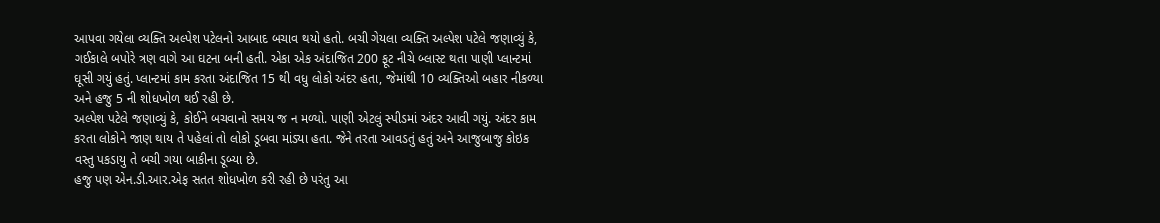આપવા ગયેલા વ્યક્તિ અલ્પેશ પટેલનો આબાદ બચાવ થયો હતો. બચી ગેયલા વ્યક્તિ અલ્પેશ પટેલે જણાવ્યું કે, ગઈકાલે બપોરે ત્રણ વાગે આ ઘટના બની હતી. એકા એક અંદાજિત 200 ફૂટ નીચે બ્લાસ્ટ થતા પાણી પ્લાન્ટમાં ઘૂસી ગયું હતું. પ્લાન્ટમાં કામ કરતા અંદાજિત 15 થી વધુ લોકો અંદર હતા, જેમાંથી 10 વ્યક્તિઓ બહાર નીકળ્યા અને હજુ 5 ની શોધખોળ થઈ રહી છે.
અલ્પેશ પટેલે જણાવ્યું કે, કોઈને બચવાનો સમય જ ન મળ્યો. પાણી એટલું સ્પીડમાં અંદર આવી ગયું. અંદર કામ કરતા લોકોને જાણ થાય તે પહેલાં તો લોકો ડૂબવા માંડ્યા હતા. જેને તરતા આવડતું હતું અને આજુબાજુ કોઇક વસ્તુ પકડાયુ તે બચી ગયા બાકીના ડૂબ્યા છે.
હજુ પણ એન.ડી.આર.એફ સતત શોધખોળ કરી રહી છે પરંતુ આ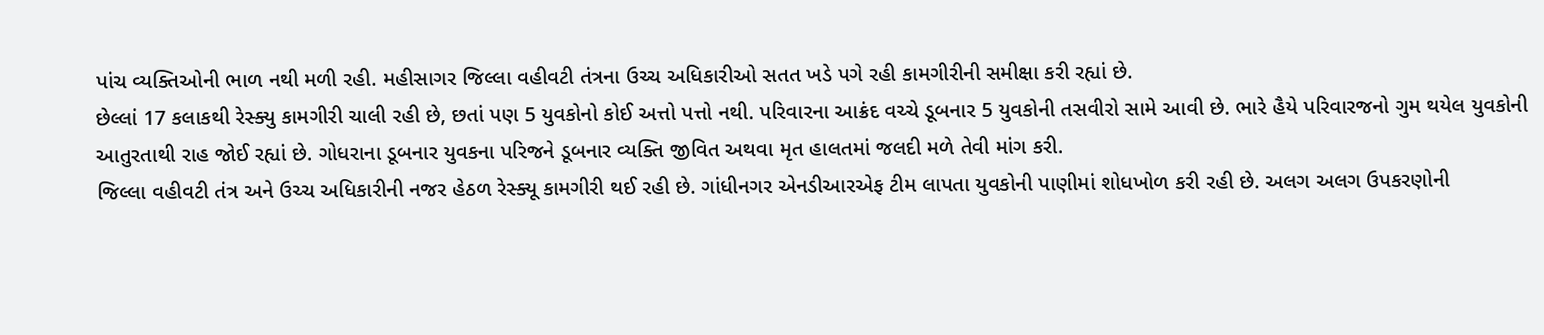પાંચ વ્યક્તિઓની ભાળ નથી મળી રહી. મહીસાગર જિલ્લા વહીવટી તંત્રના ઉચ્ચ અધિકારીઓ સતત ખડે પગે રહી કામગીરીની સમીક્ષા કરી રહ્યાં છે.
છેલ્લાં 17 કલાકથી રેસ્ક્યુ કામગીરી ચાલી રહી છે, છતાં પણ 5 યુવકોનો કોઈ અત્તો પત્તો નથી. પરિવારના આક્રંદ વચ્ચે ડૂબનાર 5 યુવકોની તસવીરો સામે આવી છે. ભારે હૈયે પરિવારજનો ગુમ થયેલ યુવકોની આતુરતાથી રાહ જોઈ રહ્યાં છે. ગોધરાના ડૂબનાર યુવકના પરિજને ડૂબનાર વ્યક્તિ જીવિત અથવા મૃત હાલતમાં જલદી મળે તેવી માંગ કરી.
જિલ્લા વહીવટી તંત્ર અને ઉચ્ચ અધિકારીની નજર હેઠળ રેસ્ક્યૂ કામગીરી થઈ રહી છે. ગાંધીનગર એનડીઆરએફ ટીમ લાપતા યુવકોની પાણીમાં શોધખોળ કરી રહી છે. અલગ અલગ ઉપકરણોની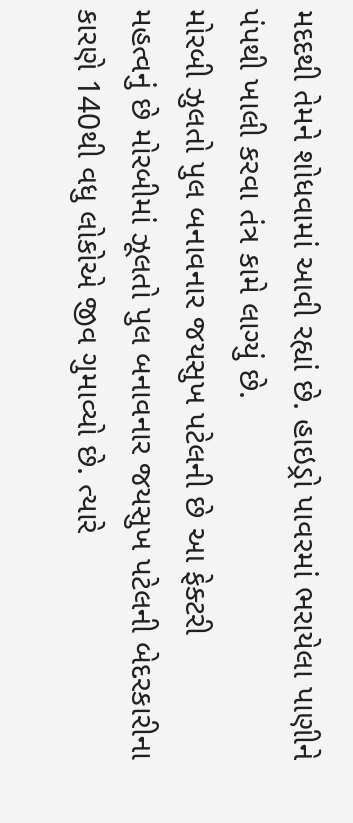મદદથી તેમને શોધવામાં આવી રહ્યાં છે. હાઇડ્રો પાવરમાં ભરાયેલા પાણીને પંપથી ખાલી કરવા તંત્ર કામે લાગ્યું છે.
મોરબી ઝુલતો પુલ બનાવનાર જયસુખ પટેલની છે આ ફેક્ટરી
મહત્વનું છે મોરબીમાં ઝૂલતો પુલ બનાવનાર જયસુખ પટેલની બેદરકારીના કારણે 140થી વધુ લોકોએ જીવ ગુમાવ્યો છે. ત્યારે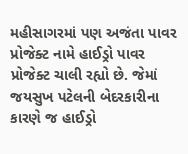મહીસાગરમાં પણ અજંતા પાવર પ્રોજેક્ટ નામે હાઈડ્રો પાવર પ્રોજેક્ટ ચાલી રહ્યો છે. જેમાં જયસુખ પટેલની બેદરકારીના કારણે જ હાઈડ્રો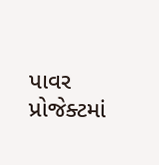પાવર પ્રોજેક્ટમાં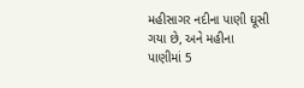મહીસાગર નદીના પાણી ઘૂસી ગયા છે, અને મહીના પાણીમાં 5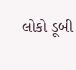લોકો ડૂબી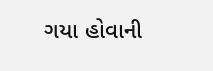ગયા હોવાની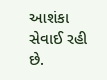આશંકા સેવાઈ રહી છે.